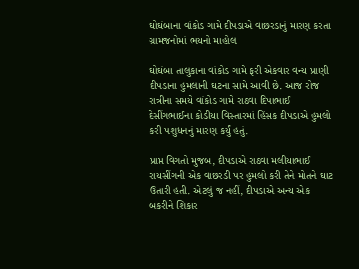ઘોઘંબાના વાંકોડ ગામે દીપડાએ વાછરડાનું મારણ કરતા ગ્રામજનોમાં ભયનો માહોલ

ઘોઘંબા તાલુકાના વાંકોડ ગામે ફરી એકવાર વન્ય પ્રાણી દીપડાના હુમલાની ઘટના સામે આવી છે. આજ રોજ રાત્રીના સમયે વાંકોડ ગામે રાઠવા દિપાભાઈ દેસીંગભાઈના કોડીયા વિસ્તારમાં હિંસક દીપડાએ હુમલો કરી પશુધનનું મારણ કર્યું હતું.

પ્રાપ્ત વિગતો મુજબ, દીપડાએ રાઠવા મલીયાભાઈ રાયસીંગની એક વાછરડી પર હુમલો કરી તેને મોતને ઘાટ ઉતારી હતી. એટલું જ નહીં, દીપડાએ અન્ય એક બકરીને શિકાર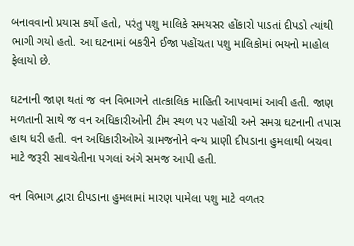બનાવવાનો પ્રયાસ કર્યો હતો, પરંતુ પશુ માલિકે સમયસર હોંકારો પાડતાં દીપડો ત્યાંથી ભાગી ગયો હતો. આ ઘટનામાં બકરીને ઈજા પહોંચતા પશુ માલિકોમાં ભયનો માહોલ ફેલાયો છે.

ઘટનાની જાણ થતાં જ વન વિભાગને તાત્કાલિક માહિતી આપવામાં આવી હતી. જાણ મળતાની સાથે જ વન અધિકારીઓની ટીમ સ્થળ પર પહોંચી અને સમગ્ર ઘટનાની તપાસ હાથ ધરી હતી. વન અધિકારીઓએ ગ્રામજનોને વન્ય પ્રાણી દીપડાના હુમલાથી બચવા માટે જરૂરી સાવચેતીના પગલાં અંગે સમજ આપી હતી.

વન વિભાગ દ્વારા દીપડાના હુમલામાં મારણ પામેલા પશુ માટે વળતર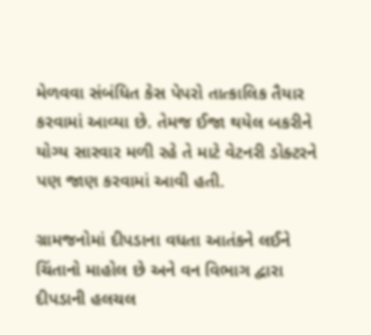મેળવવા સંબંધિત કેસ પેપરો તાત્કાલિક તૈયાર કરવામાં આવ્યા છે. તેમજ ઈજા થયેલ બકરીને યોગ્ય સારવાર મળી રહે તે માટે વેટનરી ડોક્ટરને પણ જાણ કરવામાં આવી હતી.

ગ્રામજનોમાં દીપડાના વધતા આતંકને લઈને ચિંતાનો માહોલ છે અને વન વિભાગ દ્વારા દીપડાની હલચલ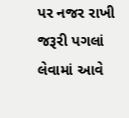પર નજર રાખી જરૂરી પગલાં લેવામાં આવે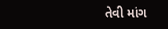તેવી માંગ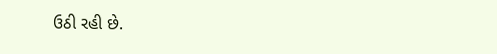ઉઠી રહી છે.